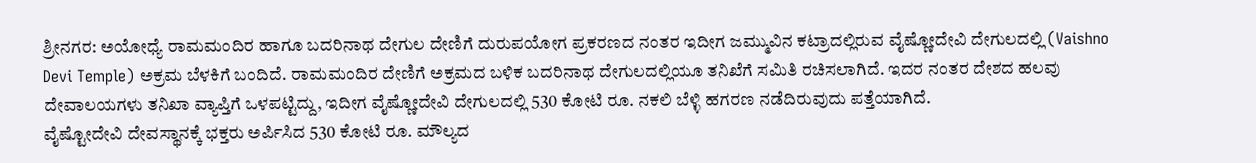ಶ್ರೀನಗರ: ಅಯೋಧ್ಯೆ ರಾಮಮಂದಿರ ಹಾಗೂ ಬದರಿನಾಥ ದೇಗುಲ ದೇಣಿಗೆ ದುರುಪಯೋಗ ಪ್ರಕರಣದ ನಂತರ ಇದೀಗ ಜಮ್ಮುವಿನ ಕಟ್ರಾದಲ್ಲಿರುವ ವೈಷ್ಣೋದೇವಿ ದೇಗುಲದಲ್ಲಿ (Vaishno Devi Temple) ಅಕ್ರಮ ಬೆಳಕಿಗೆ ಬಂದಿದೆ. ರಾಮಮಂದಿರ ದೇಣಿಗೆ ಅಕ್ರಮದ ಬಳಿಕ ಬದರಿನಾಥ ದೇಗುಲದಲ್ಲಿಯೂ ತನಿಖೆಗೆ ಸಮಿತಿ ರಚಿಸಲಾಗಿದೆ. ಇದರ ನಂತರ ದೇಶದ ಹಲವು ದೇವಾಲಯಗಳು ತನಿಖಾ ವ್ಯಾಪ್ತಿಗೆ ಒಳಪಟ್ಟಿದ್ದು, ಇದೀಗ ವೈಷ್ಣೋದೇವಿ ದೇಗುಲದಲ್ಲಿ 530 ಕೋಟಿ ರೂ. ನಕಲಿ ಬೆಳ್ಳಿ ಹಗರಣ ನಡೆದಿರುವುದು ಪತ್ತೆಯಾಗಿದೆ.
ವೈಷ್ಟೋದೇವಿ ದೇವಸ್ಥಾನಕ್ಕೆ ಭಕ್ತರು ಅರ್ಪಿಸಿದ 530 ಕೋಟಿ ರೂ. ಮೌಲ್ಯದ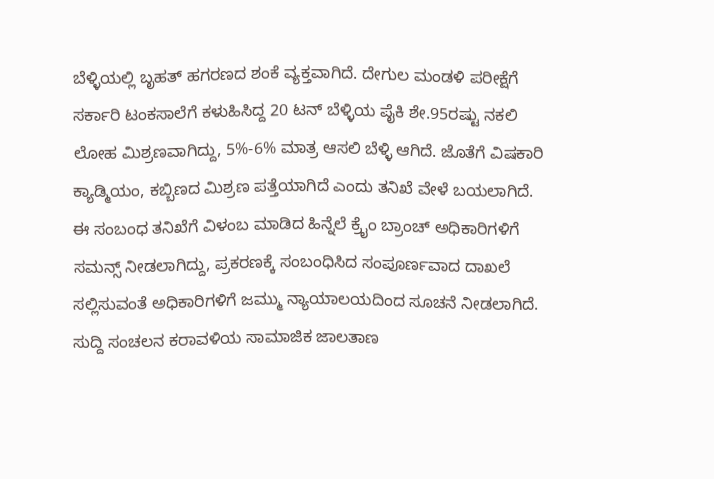ಬೆಳ್ಳಿಯಲ್ಲಿ ಬೃಹತ್ ಹಗರಣದ ಶಂಕೆ ವ್ಯಕ್ತವಾಗಿದೆ. ದೇಗುಲ ಮಂಡಳಿ ಪರೀಕ್ಷೆಗೆ ಸರ್ಕಾರಿ ಟಂಕಸಾಲೆಗೆ ಕಳುಹಿಸಿದ್ದ 20 ಟನ್ ಬೆಳ್ಳಿಯ ಪೈಕಿ ಶೇ.95ರಷ್ಟು ನಕಲಿ ಲೋಹ ಮಿಶ್ರಣವಾಗಿದ್ದು, 5%-6% ಮಾತ್ರ ಆಸಲಿ ಬೆಳ್ಳಿ ಆಗಿದೆ. ಜೊತೆಗೆ ವಿಷಕಾರಿ ಕ್ಯಾಡ್ಮಿಯಂ, ಕಬ್ಬಿಣದ ಮಿಶ್ರಣ ಪತ್ತೆಯಾಗಿದೆ ಎಂದು ತನಿಖೆ ವೇಳೆ ಬಯಲಾಗಿದೆ.
ಈ ಸಂಬಂಧ ತನಿಖೆಗೆ ವಿಳಂಬ ಮಾಡಿದ ಹಿನ್ನೆಲೆ ಕ್ರೈಂ ಬ್ರಾಂಚ್ ಅಧಿಕಾರಿಗಳಿಗೆ ಸಮನ್ಸ್ ನೀಡಲಾಗಿದ್ದು, ಪ್ರಕರಣಕ್ಕೆ ಸಂಬಂಧಿಸಿದ ಸಂಪೂರ್ಣವಾದ ದಾಖಲೆ ಸಲ್ಲಿಸುವಂತೆ ಅಧಿಕಾರಿಗಳಿಗೆ ಜಮ್ಮು ನ್ಯಾಯಾಲಯದಿಂದ ಸೂಚನೆ ನೀಡಲಾಗಿದೆ.
ಸುದ್ದಿ ಸಂಚಲನ ಕರಾವಳಿಯ ಸಾಮಾಜಿಕ ಜಾಲತಾಣ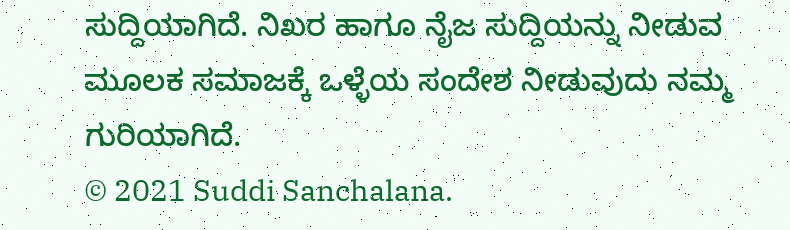ಸುದ್ದಿಯಾಗಿದೆ. ನಿಖರ ಹಾಗೂ ನೈಜ ಸುದ್ದಿಯನ್ನು ನೀಡುವ ಮೂಲಕ ಸಮಾಜಕ್ಕೆ ಒಳ್ಳೆಯ ಸಂದೇಶ ನೀಡುವುದು ನಮ್ಮ ಗುರಿಯಾಗಿದೆ.
© 2021 Suddi Sanchalana.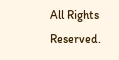All Rights Reserved.